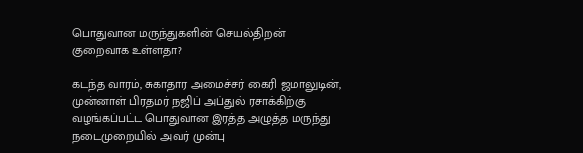பொதுவான மருந்துகளின் செயல்திறன் குறைவாக உள்ளதா?

கடந்த வாரம், சுகாதார அமைச்சர் கைரி ஜமாலுடின், முன்னாள் பிரதமர் நஜிப் அப்துல் ரசாக்கிற்கு வழங்கப்பட்ட பொதுவான இரத்த அழுத்த மருந்து நடைமுறையில் அவர் முன்பு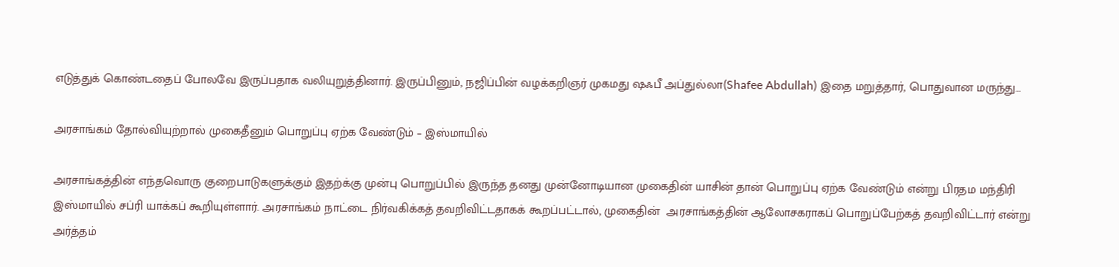எடுத்துக் கொண்டதைப் போலவே இருப்பதாக வலியுறுத்தினார். இருப்பினும், நஜிப்பின் வழக்கறிஞர் முகமது ஷஃபீ அப்துல்லா(Shafee Abdullah) இதை மறுத்தார், பொதுவான மருந்து…

அரசாங்கம் தோல்வியுற்றால் முகைதீனும் பொறுப்பு ஏற்க வேண்டும் – இஸ்மாயில்

அரசாங்கத்தின் எந்தவொரு குறைபாடுகளுக்கும் இதற்க்கு முன்பு பொறுப்பில் இருந்த தனது முன்னோடியான முகைதின் யாசின் தான் பொறுப்பு ஏற்க வேண்டும் என்று பிரதம மந்திரி இஸ்மாயில் சப்ரி யாக்கப் கூறியுள்ளார். அரசாங்கம் நாட்டை நிர்வகிக்கத் தவறிவிட்டதாகக் கூறப்பட்டால், முகைதின்  அரசாங்கத்தின் ஆலோசகராகப் பொறுப்பேற்கத் தவறிவிட்டார் என்று அர்த்தம்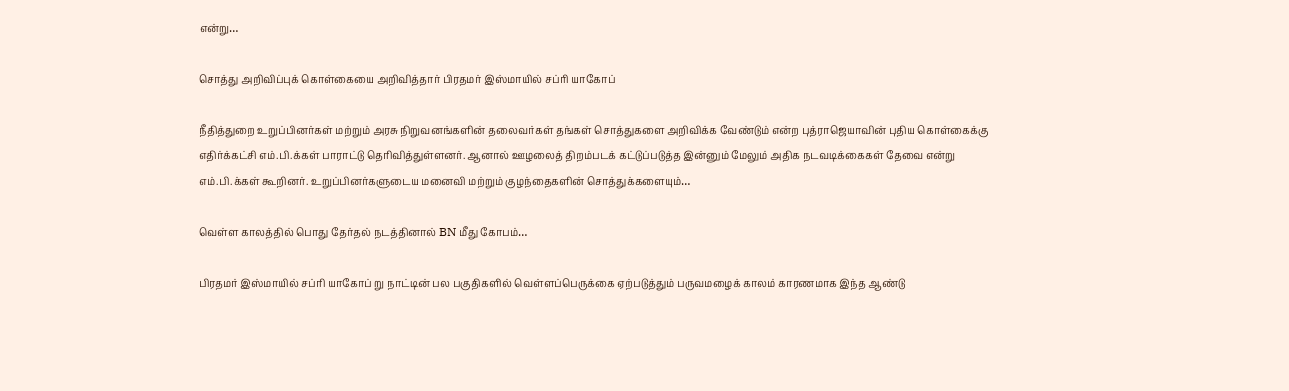என்று…

சொத்து அறிவிப்புக் கொள்கையை அறிவித்தார் பிரதமர் இஸ்மாயில் சப்ரி யாகோப்

நீதித்துறை உறுப்பினர்கள் மற்றும் அரசு நிறுவனங்களின் தலைவர்கள் தங்கள் சொத்துகளை அறிவிக்க வேண்டும் என்ற புத்ராஜெயாவின் புதிய கொள்கைக்கு எதிர்க்கட்சி எம்.பி.க்கள் பாராட்டு தெரிவித்துள்ளனர். ஆனால் ஊழலைத் திறம்படக் கட்டுப்படுத்த இன்னும் மேலும் அதிக நடவடிக்கைகள் தேவை என்று எம்.பி.க்கள் கூறினர். உறுப்பினர்களுடைய மனைவி மற்றும் குழந்தைகளின் சொத்துக்களையும்…

வெள்ள காலத்தில் பொது தேர்தல் நடத்தினால் BN மீது கோபம்…

பிரதமர் இஸ்மாயில் சப்ரி யாகோப் று நாட்டின் பல பகுதிகளில் வெள்ளப்பெருக்கை ஏற்படுத்தும் பருவமழைக் காலம் காரணமாக இந்த ஆண்டு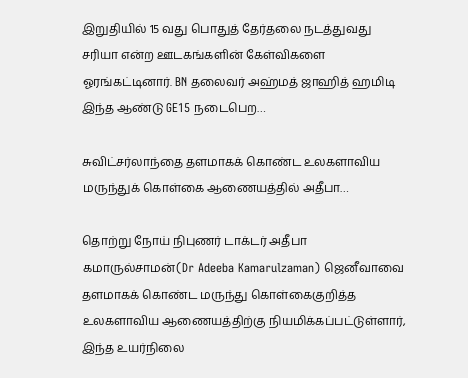இறுதியில் 15 வது பொதுத் தேர்தலை நடத்துவது சரியா என்ற ஊடகங்களின் கேள்விகளை ஓரங்கட்டினார். BN தலைவர் அஹ்மத் ஜாஹித் ஹமிடி இந்த ஆண்டு GE15 நடைபெற…

சுவிட்சர்லாந்தை தளமாகக் கொண்ட உலகளாவிய மருந்துக் கொள்கை ஆணையத்தில் அதீபா…

தொற்று நோய் நிபுணர் டாக்டர் அதீபா கமாருல்சாமன்(Dr Adeeba Kamarulzaman) ஜெனீவாவை தளமாகக் கொண்ட மருந்து கொள்கைகுறித்த உலகளாவிய ஆணையத்திற்கு நியமிக்கப்பட்டுள்ளார், இந்த உயர்நிலை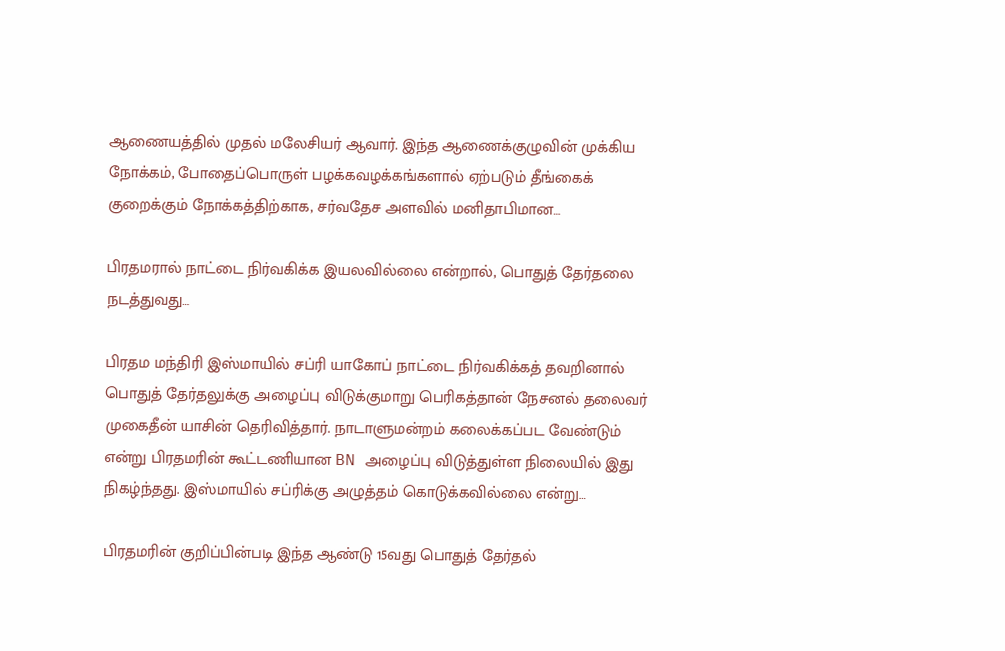ஆணையத்தில் முதல் மலேசியர் ஆவார். இந்த ஆணைக்குழுவின் முக்கிய நோக்கம், போதைப்பொருள் பழக்கவழக்கங்களால் ஏற்படும் தீங்கைக் குறைக்கும் நோக்கத்திற்காக, சர்வதேச அளவில் மனிதாபிமான…

பிரதமரால் நாட்டை நிர்வகிக்க இயலவில்லை என்றால், பொதுத் தேர்தலை நடத்துவது…

பிரதம மந்திரி இஸ்மாயில் சப்ரி யாகோப் நாட்டை நிர்வகிக்கத் தவறினால் பொதுத் தேர்தலுக்கு அழைப்பு விடுக்குமாறு பெரிகத்தான் நேசனல் தலைவர் முகைதீன் யாசின் தெரிவித்தார். நாடாளுமன்றம் கலைக்கப்பட வேண்டும் என்று பிரதமரின் கூட்டணியான BN அழைப்பு விடுத்துள்ள நிலையில் இது நிகழ்ந்தது. இஸ்மாயில் சப்ரிக்கு அழுத்தம் கொடுக்கவில்லை என்று…

பிரதமரின் குறிப்பின்படி இந்த ஆண்டு 15வது பொதுத் தேர்தல்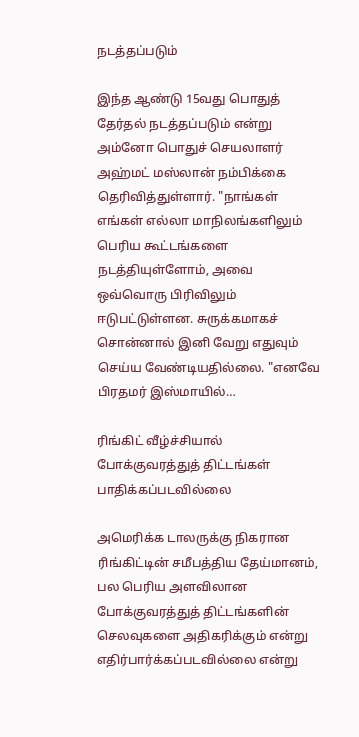நடத்தப்படும்

இந்த ஆண்டு 15வது பொதுத் தேர்தல் நடத்தப்படும் என்று அம்னோ பொதுச் செயலாளர் அஹ்மட் மஸ்லான் நம்பிக்கை தெரிவித்துள்ளார். "நாங்கள் எங்கள் எல்லா மாநிலங்களிலும் பெரிய கூட்டங்களை நடத்தியுள்ளோம், அவை ஒவ்வொரு பிரிவிலும் ஈடுபட்டுள்ளன. சுருக்கமாகச் சொன்னால் இனி வேறு எதுவும் செய்ய வேண்டியதில்லை. "எனவே பிரதமர் இஸ்மாயில்…

ரிங்கிட் வீழ்ச்சியால் போக்குவரத்துத் திட்டங்கள் பாதிக்கப்படவில்லை

அமெரிக்க டாலருக்கு நிகரான ரிங்கிட்டின் சமீபத்திய தேய்மானம், பல பெரிய அளவிலான போக்குவரத்துத் திட்டங்களின் செலவுகளை அதிகரிக்கும் என்று எதிர்பார்க்கப்படவில்லை என்று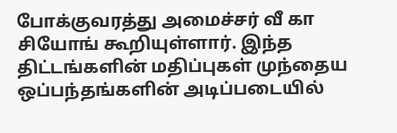போக்குவரத்து அமைச்சர் வீ கா சியோங் கூறியுள்ளார். இந்த திட்டங்களின் மதிப்புகள் முந்தைய ஒப்பந்தங்களின் அடிப்படையில்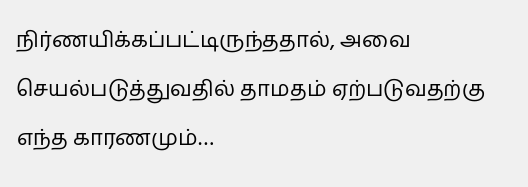நிர்ணயிக்கப்பட்டிருந்ததால், அவை செயல்படுத்துவதில் தாமதம் ஏற்படுவதற்கு எந்த காரணமும்…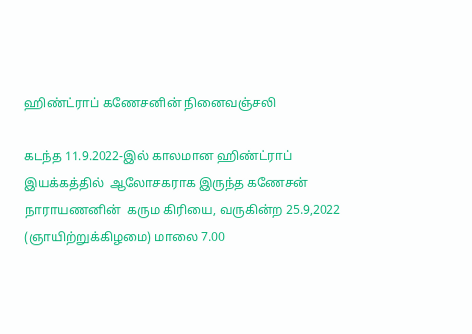ஹிண்ட்ராப் கணேசனின் நினைவஞ்சலி

கடந்த 11.9.2022-இல் காலமான ஹிண்ட்ராப் இயக்கத்தில்  ஆலோசகராக இருந்த கணேசன் நாராயணனின்  கரும கிரியை, வருகின்ற 25.9,2022 (ஞாயிற்றுக்கிழமை) மாலை 7.00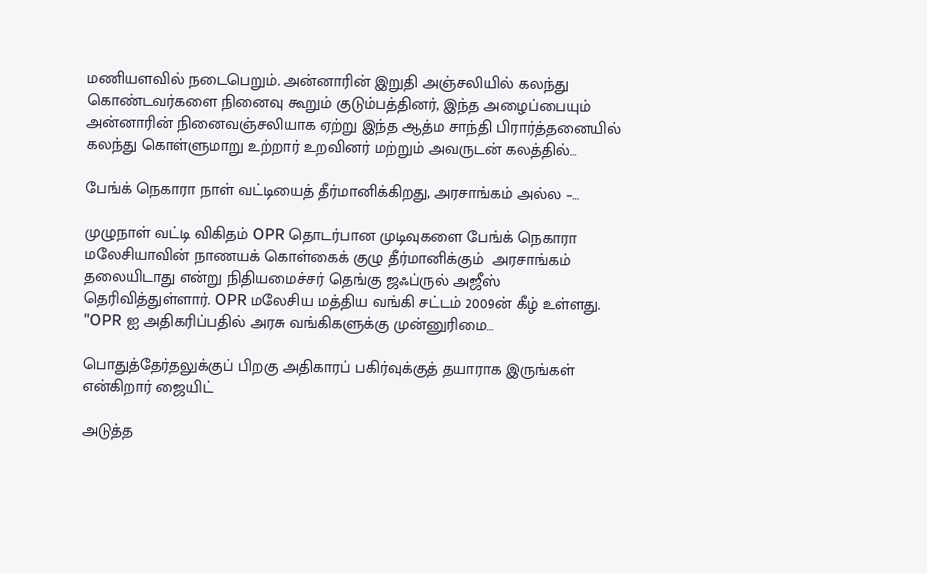மணியளவில் நடைபெறும். அன்னாரின் இறுதி அஞ்சலியில் கலந்து கொண்டவர்களை நினைவு கூறும் குடும்பத்தினர், இந்த அழைப்பையும் அன்னாரின் நினைவஞ்சலியாக ஏற்று இந்த ஆத்ம சாந்தி பிரார்த்தனையில் கலந்து கொள்ளுமாறு உற்றார் உறவினர் மற்றும் அவருடன் கலத்தில்…

பேங்க் நெகாரா நாள் வட்டியைத் தீர்மானிக்கிறது, அரசாங்கம் அல்ல –…

முழுநாள் வட்டி விகிதம் OPR தொடர்பான முடிவுகளை பேங்க் நெகாரா மலேசியாவின் நாணயக் கொள்கைக் குழு தீர்மானிக்கும்  அரசாங்கம் தலையிடாது என்று நிதியமைச்சர் தெங்கு ஜஃப்ருல் அஜீஸ் தெரிவித்துள்ளார். OPR மலேசிய மத்திய வங்கி சட்டம் 2009ன் கீழ் உள்ளது. "OPR ஐ அதிகரிப்பதில் அரசு வங்கிகளுக்கு முன்னுரிமை…

பொதுத்தேர்தலுக்குப் பிறகு அதிகாரப் பகிர்வுக்குத் தயாராக இருங்கள் என்கிறார் ஜையிட்

அடுத்த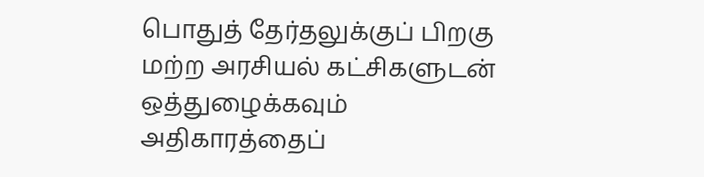பொதுத் தேர்தலுக்குப் பிறகு மற்ற அரசியல் கட்சிகளுடன் ஒத்துழைக்கவும் அதிகாரத்தைப்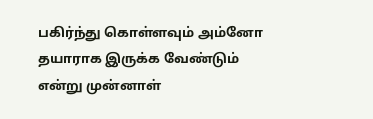பகிர்ந்து கொள்ளவும் அம்னோ தயாராக இருக்க வேண்டும் என்று முன்னாள்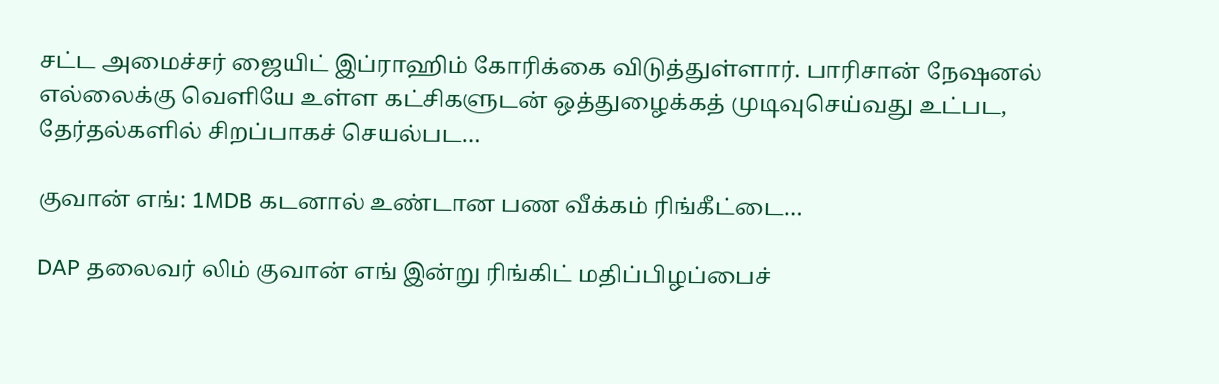சட்ட அமைச்சர் ஜையிட் இப்ராஹிம் கோரிக்கை விடுத்துள்ளார். பாரிசான் நேஷனல் எல்லைக்கு வெளியே உள்ள கட்சிகளுடன் ஒத்துழைக்கத் முடிவுசெய்வது உட்பட, தேர்தல்களில் சிறப்பாகச் செயல்பட…

குவான் எங்: 1MDB கடனால் உண்டான பண வீக்கம் ரிங்கீட்டை…

DAP தலைவர் லிம் குவான் எங் இன்று ரிங்கிட் மதிப்பிழப்பைச்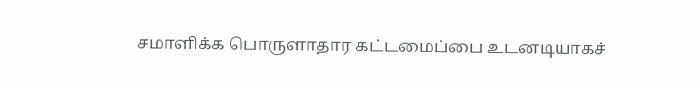சமாளிக்க பொருளாதார கட்டமைப்பை உடனடியாகச்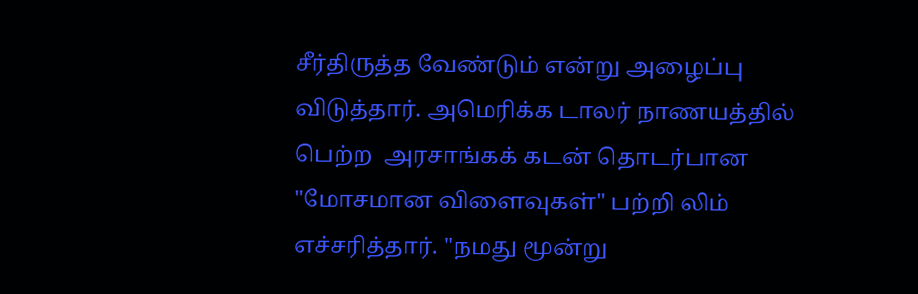சீர்திருத்த வேண்டும் என்று அழைப்பு விடுத்தார். அமெரிக்க டாலர் நாணயத்தில் பெற்ற  அரசாங்கக் கடன் தொடர்பான "மோசமான விளைவுகள்" பற்றி லிம் எச்சரித்தார். "நமது மூன்று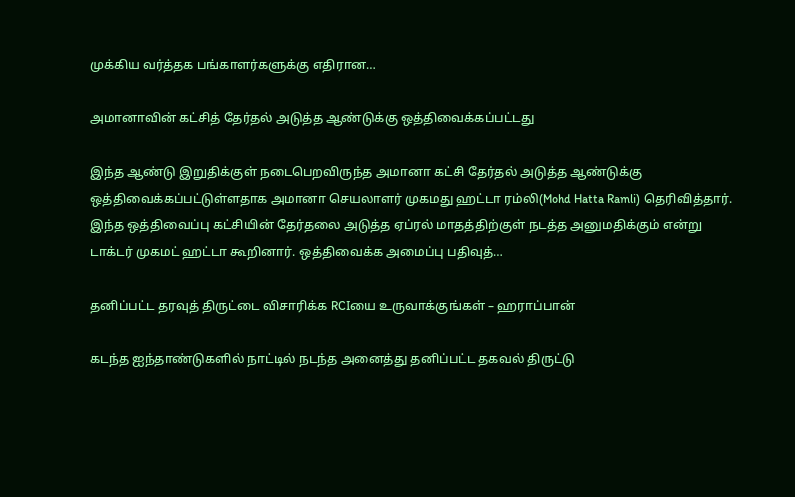முக்கிய வர்த்தக பங்காளர்களுக்கு எதிரான…

அமானாவின் கட்சித் தேர்தல் அடுத்த ஆண்டுக்கு ஒத்திவைக்கப்பட்டது

இந்த ஆண்டு இறுதிக்குள் நடைபெறவிருந்த அமானா கட்சி தேர்தல் அடுத்த ஆண்டுக்கு ஒத்திவைக்கப்பட்டுள்ளதாக அமானா செயலாளர் முகமது ஹட்டா ரம்லி(Mohd Hatta Ramli) தெரிவித்தார். இந்த ஒத்திவைப்பு கட்சியின் தேர்தலை அடுத்த ஏப்ரல் மாதத்திற்குள் நடத்த அனுமதிக்கும் என்று டாக்டர் முகமட் ஹட்டா கூறினார். ஒத்திவைக்க அமைப்பு பதிவுத்…

தனிப்பட்ட தரவுத் திருட்டை விசாரிக்க RCIயை உருவாக்குங்கள் – ஹராப்பான்

கடந்த ஐந்தாண்டுகளில் நாட்டில் நடந்த அனைத்து தனிப்பட்ட தகவல் திருட்டு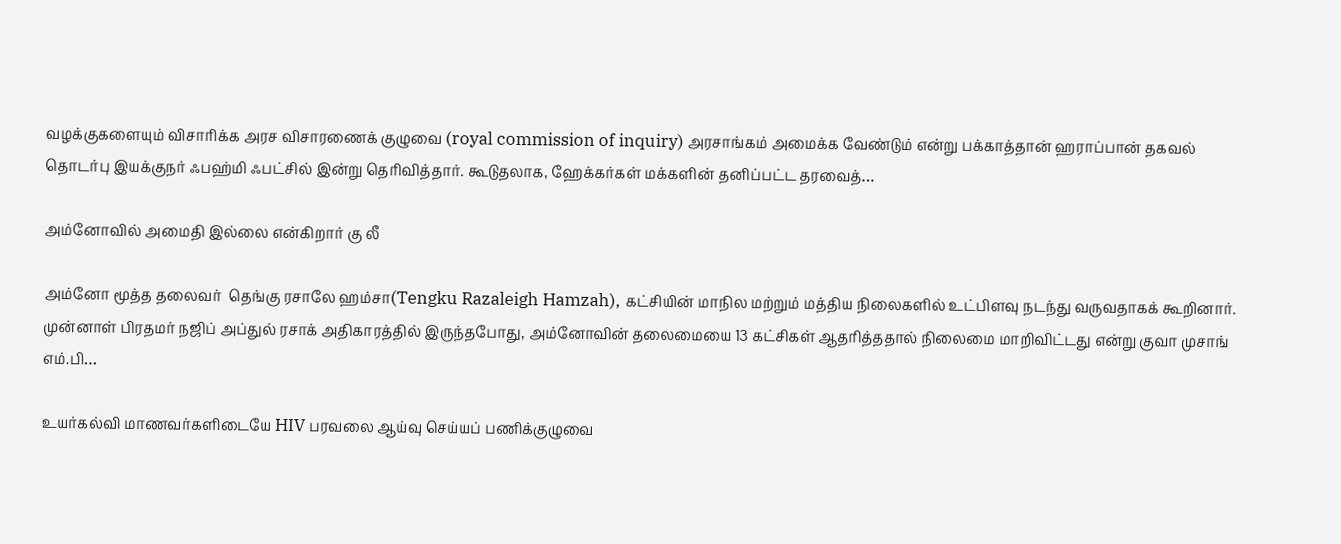வழக்குகளையும் விசாரிக்க அரச விசாரணைக் குழுவை (royal commission of inquiry) அரசாங்கம் அமைக்க வேண்டும் என்று பக்காத்தான் ஹராப்பான் தகவல் தொடர்பு இயக்குநர் ஃபஹ்மி ஃபட்சில் இன்று தெரிவித்தார். கூடுதலாக, ஹேக்கர்கள் மக்களின் தனிப்பட்ட தரவைத்…

அம்னோவில் அமைதி இல்லை என்கிறார் கு லீ

அம்னோ மூத்த தலைவர்  தெங்கு ரசாலே ஹம்சா(Tengku Razaleigh Hamzah), கட்சியின் மாநில மற்றும் மத்திய நிலைகளில் உட்பிளவு நடந்து வருவதாகக் கூறினார். முன்னாள் பிரதமர் நஜிப் அப்துல் ரசாக் அதிகாரத்தில் இருந்தபோது, அம்னோவின் தலைமையை 13 கட்சிகள் ஆதரித்ததால் நிலைமை மாறிவிட்டது என்று குவா முசாங் எம்.பி…

உயர்கல்வி மாணவர்களிடையே HIV பரவலை ஆய்வு செய்யப் பணிக்குழுவை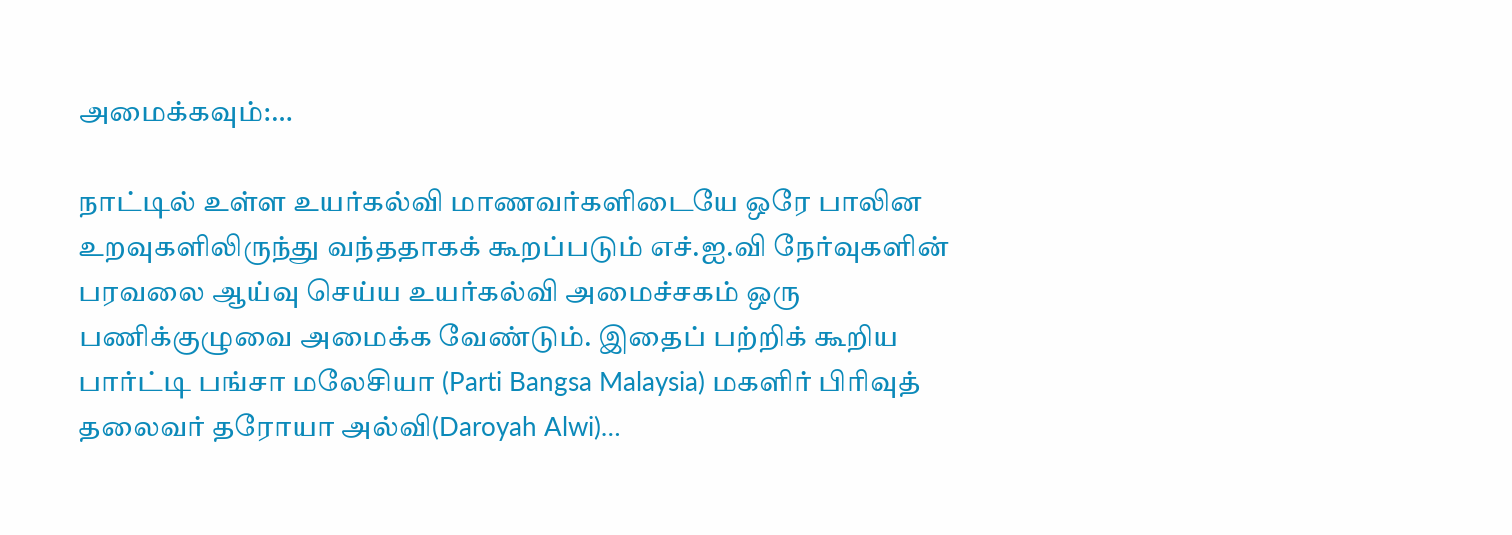அமைக்கவும்:…

நாட்டில் உள்ள உயர்கல்வி மாணவர்களிடையே ஒரே பாலின உறவுகளிலிருந்து வந்ததாகக் கூறப்படும் எச்.ஐ.வி நேர்வுகளின் பரவலை ஆய்வு செய்ய உயர்கல்வி அமைச்சகம் ஒரு பணிக்குழுவை அமைக்க வேண்டும். இதைப் பற்றிக் கூறிய பார்ட்டி பங்சா மலேசியா (Parti Bangsa Malaysia) மகளிர் பிரிவுத் தலைவர் தரோயா அல்வி(Daroyah Alwi)…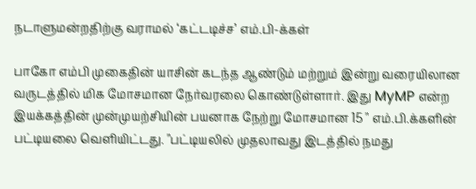நடாளுமன்றதிற்கு வராமல் ‘கட்டடிச்ச’ எம்.பி-க்கள்

பாகோ எம்பி முகைதின் யாசின் கடந்த ஆண்டும் மற்றும் இன்று வரையிலான வருடத்தில் மிக மோசமான நேர்வரலை கொண்டுள்ளார். இது MyMP என்ற இயக்கத்தின் முன்முயற்சியின் பயனாக நேற்று மோசமான 15 " எம்.பி.க்களின் பட்டியலை வெளியிட்டது. "பட்டியலில் முதலாவது இடத்தில் நமது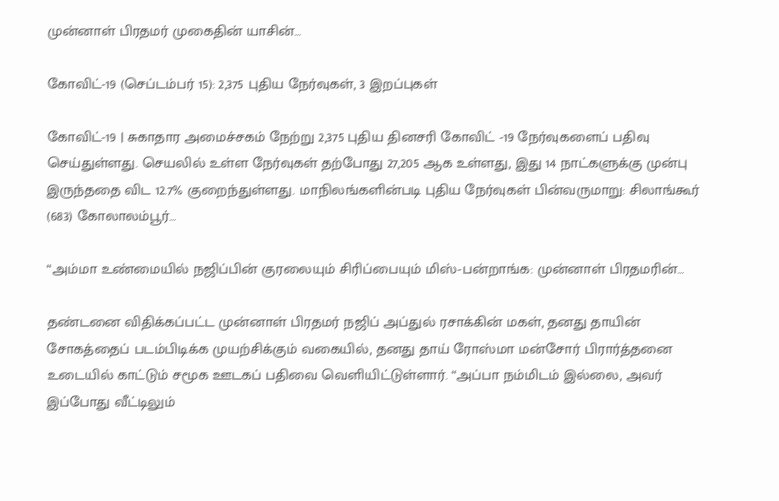முன்னாள் பிரதமர் முகைதின் யாசின்…

கோவிட்-19 (செப்டம்பர் 15): 2,375 புதிய நேர்வுகள், 3 இறப்புகள்

கோவிட்-19 | சுகாதார அமைச்சகம் நேற்று 2,375 புதிய தினசரி கோவிட் -19 நேர்வுகளைப் பதிவு செய்துள்ளது. செயலில் உள்ள நேர்வுகள் தற்போது 27,205 ஆக உள்ளது, இது 14 நாட்களுக்கு முன்பு இருந்ததை விட 12.7% குறைந்துள்ளது. மாநிலங்களின்படி புதிய நேர்வுகள் பின்வருமாறு: சிலாங்கூர் (683) கோலாலம்பூர்…

“அம்மா உண்மையில் நஜிப்பின் குரலையும் சிரிப்பையும் மிஸ்-பன்றாங்க: முன்னாள் பிரதமரின்…

தண்டனை விதிக்கப்பட்ட முன்னாள் பிரதமர் நஜிப் அப்துல் ரசாக்கின் மகள், தனது தாயின்  சோகத்தைப் படம்பிடிக்க முயற்சிக்கும் வகையில், தனது தாய் ரோஸ்மா மன்சோர் பிரார்த்தனை உடையில் காட்டும் சமூக ஊடகப் பதிவை வெளியிட்டுள்ளார். “அப்பா நம்மிடம் இல்லை, அவர்  இப்போது வீட்டிலும்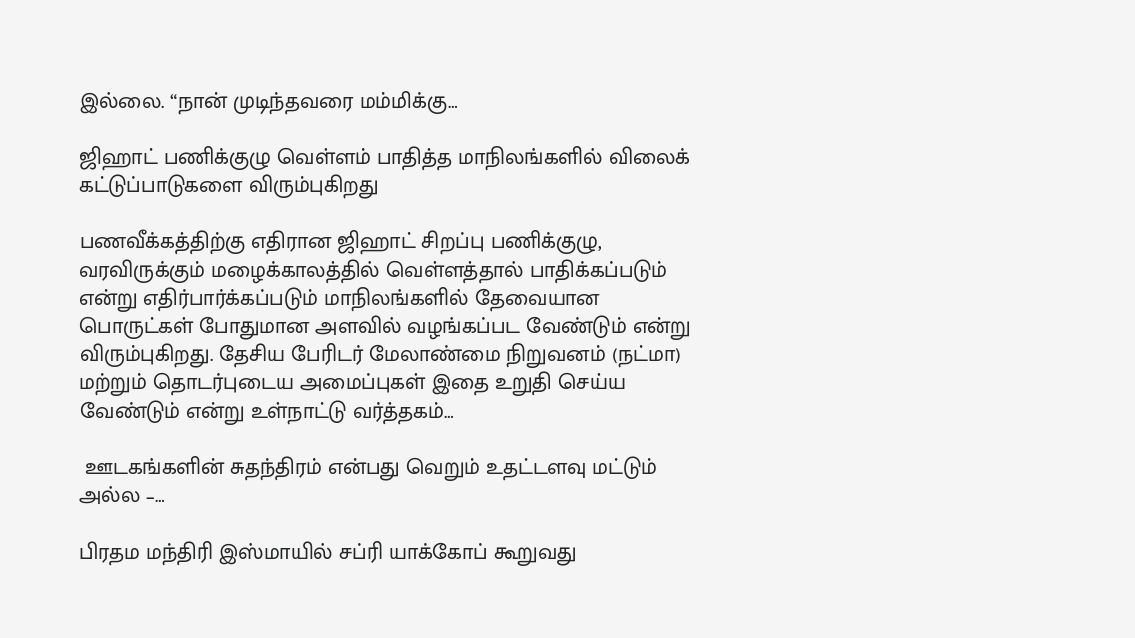இல்லை. “நான் முடிந்தவரை மம்மிக்கு…

ஜிஹாட் பணிக்குழு வெள்ளம் பாதித்த மாநிலங்களில் விலைக் கட்டுப்பாடுகளை விரும்புகிறது

பணவீக்கத்திற்கு எதிரான ஜிஹாட் சிறப்பு பணிக்குழு, வரவிருக்கும் மழைக்காலத்தில் வெள்ளத்தால் பாதிக்கப்படும் என்று எதிர்பார்க்கப்படும் மாநிலங்களில் தேவையான பொருட்கள் போதுமான அளவில் வழங்கப்பட வேண்டும் என்று விரும்புகிறது. தேசிய பேரிடர் மேலாண்மை நிறுவனம் (நட்மா) மற்றும் தொடர்புடைய அமைப்புகள் இதை உறுதி செய்ய வேண்டும் என்று உள்நாட்டு வர்த்தகம்…

 ஊடகங்களின் சுதந்திரம் என்பது வெறும் உதட்டளவு மட்டும் அல்ல –…

பிரதம மந்திரி இஸ்மாயில் சப்ரி யாக்கோப் கூறுவது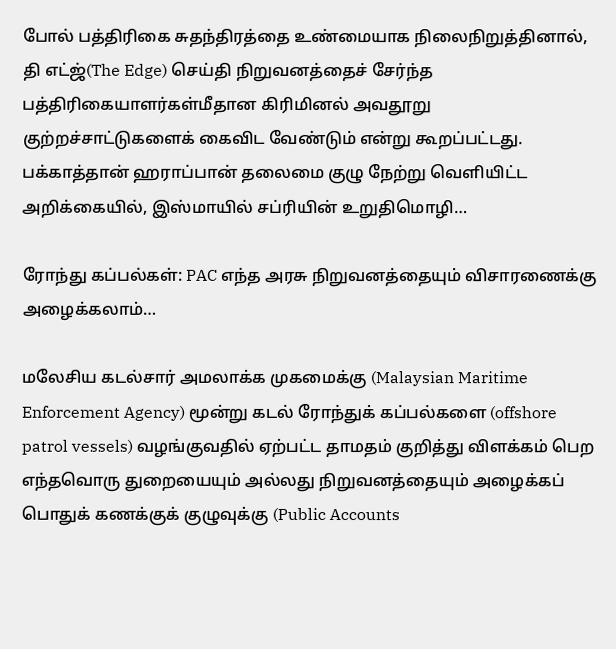போல் பத்திரிகை சுதந்திரத்தை உண்மையாக நிலைநிறுத்தினால், தி எட்ஜ்(The Edge) செய்தி நிறுவனத்தைச் சேர்ந்த பத்திரிகையாளர்கள்மீதான கிரிமினல் அவதூறு குற்றச்சாட்டுகளைக் கைவிட வேண்டும் என்று கூறப்பட்டது. பக்காத்தான் ஹராப்பான் தலைமை குழு நேற்று வெளியிட்ட அறிக்கையில், இஸ்மாயில் சப்ரியின் உறுதிமொழி…

ரோந்து கப்பல்கள்: PAC எந்த அரசு நிறுவனத்தையும் விசாரணைக்கு அழைக்கலாம்…

மலேசிய கடல்சார் அமலாக்க முகமைக்கு (Malaysian Maritime Enforcement Agency) மூன்று கடல் ரோந்துக் கப்பல்களை (offshore patrol vessels) வழங்குவதில் ஏற்பட்ட தாமதம் குறித்து விளக்கம் பெற எந்தவொரு துறையையும் அல்லது நிறுவனத்தையும் அழைக்கப் பொதுக் கணக்குக் குழுவுக்கு (Public Accounts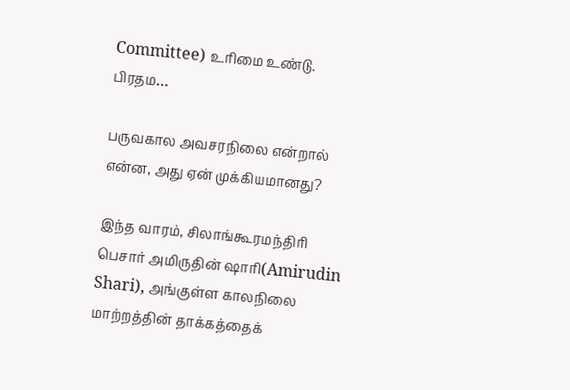Committee) உரிமை உண்டு. பிரதம…

பருவகால அவசரநிலை என்றால் என்ன, அது ஏன் முக்கியமானது?

இந்த வாரம், சிலாங்கூரமந்திரி பெசார் அமிருதின் ஷாரி(Amirudin Shari), அங்குள்ள காலநிலை மாற்றத்தின் தாக்கத்தைக்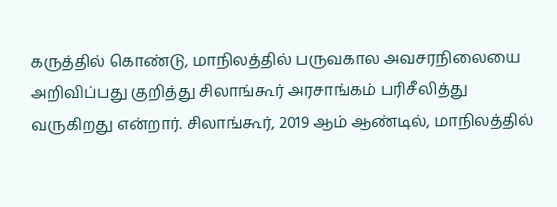கருத்தில் கொண்டு, மாநிலத்தில் பருவகால அவசரநிலையை அறிவிப்பது குறித்து சிலாங்கூர் அரசாங்கம் பரிசீலித்து வருகிறது என்றார். சிலாங்கூர், 2019 ஆம் ஆண்டில், மாநிலத்தில்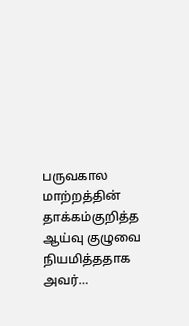பருவகால மாற்றத்தின் தாக்கம்குறித்த ஆய்வு குழுவை  நியமித்ததாக அவர்…